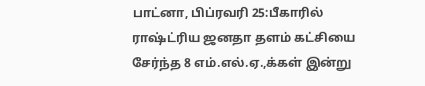பாட்னா, பிப்ரவரி 25:பீகாரில் ராஷ்ட்ரிய ஜனதா தளம் கட்சியை சேர்ந்த 8 எம்.எல்.ஏ.,க்கள் இன்று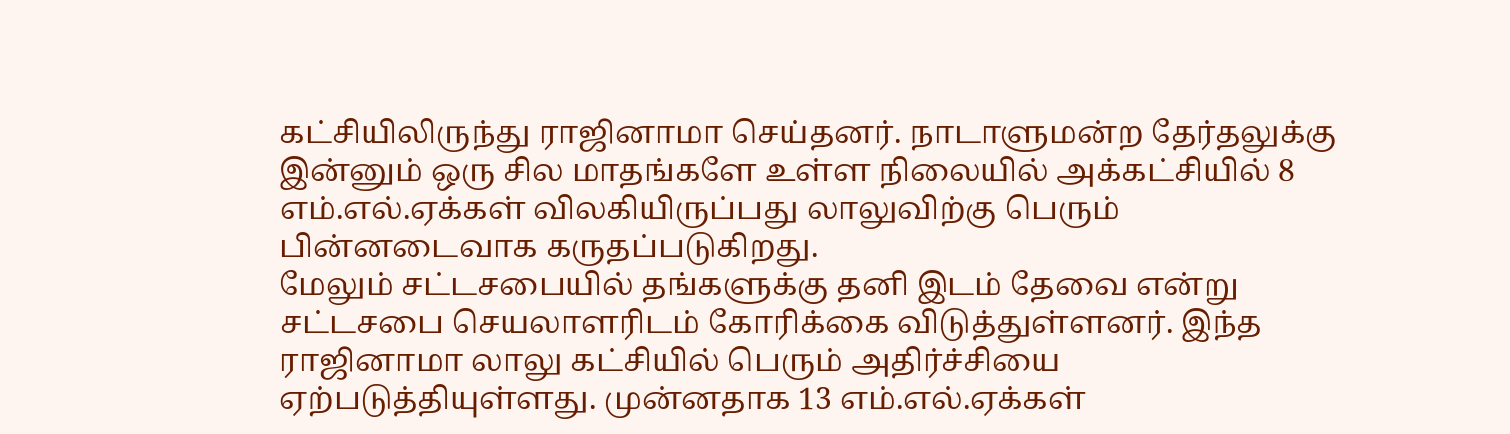கட்சியிலிருந்து ராஜினாமா செய்தனர். நாடாளுமன்ற தேர்தலுக்கு இன்னும் ஒரு சில மாதங்களே உள்ள நிலையில் அக்கட்சியில் 8 எம்.எல்.ஏக்கள் விலகியிருப்பது லாலுவிற்கு பெரும் பின்னடைவாக கருதப்படுகிறது.
மேலும் சட்டசபையில் தங்களுக்கு தனி இடம் தேவை என்று சட்டசபை செயலாளரிடம் கோரிக்கை விடுத்துள்ளனர். இந்த ராஜினாமா லாலு கட்சியில் பெரும் அதிர்ச்சியை ஏற்படுத்தியுள்ளது. முன்னதாக 13 எம்.எல்.ஏக்கள்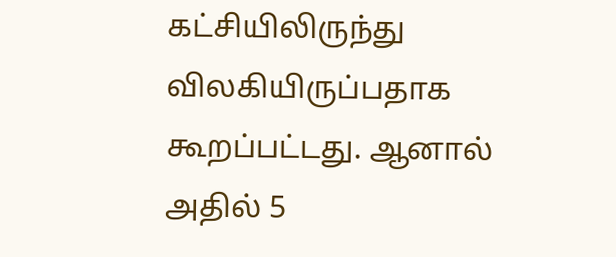கட்சியிலிருந்து விலகியிருப்பதாக கூறப்பட்டது. ஆனால் அதில் 5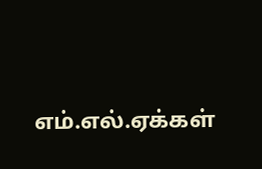எம்.எல்.ஏக்கள்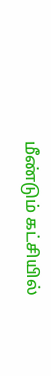மீண்டும் கட்சியில்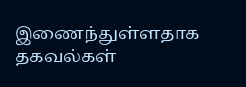இணைந்துள்ளதாக தகவல்கள்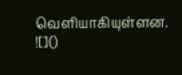வெளியாகியுள்ளன.
![]()